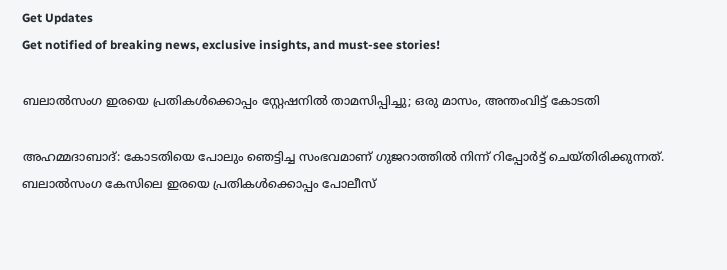Get Updates
Get notified of breaking news, exclusive insights, and must-see stories!

ബലാല്‍സംഗ ഇരയെ പ്രതികള്‍ക്കൊപ്പം സ്റ്റേഷനില്‍ താമസിപ്പിച്ചു; ഒരു മാസം, അന്തംവിട്ട് കോടതി

അഹമ്മദാബാദ്: കോടതിയെ പോലും ഞെട്ടിച്ച സംഭവമാണ് ഗുജറാത്തില്‍ നിന്ന് റിപ്പോര്‍ട്ട് ചെയ്തിരിക്കുന്നത്. ബലാല്‍സംഗ കേസിലെ ഇരയെ പ്രതികള്‍ക്കൊപ്പം പോലീസ്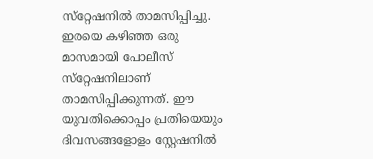സ്‌റ്റേഷനില്‍ താമസിപ്പിച്ചു. ഇരയെ കഴിഞ്ഞ ഒരു മാസമായി പോലീസ് സ്‌റ്റേഷനിലാണ് താമസിപ്പിക്കുന്നത്. ഈ യുവതിക്കൊപ്പം പ്രതിയെയും ദിവസങ്ങളോളം സ്റ്റേഷനില്‍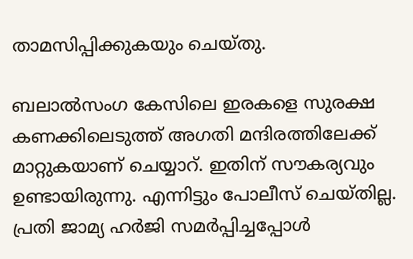താമസിപ്പിക്കുകയും ചെയ്തു.

ബലാല്‍സംഗ കേസിലെ ഇരകളെ സുരക്ഷ കണക്കിലെടുത്ത് അഗതി മന്ദിരത്തിലേക്ക് മാറ്റുകയാണ് ചെയ്യാറ്. ഇതിന് സൗകര്യവും ഉണ്ടായിരുന്നു. എന്നിട്ടും പോലീസ് ചെയ്തില്ല. പ്രതി ജാമ്യ ഹര്‍ജി സമര്‍പ്പിച്ചപ്പോള്‍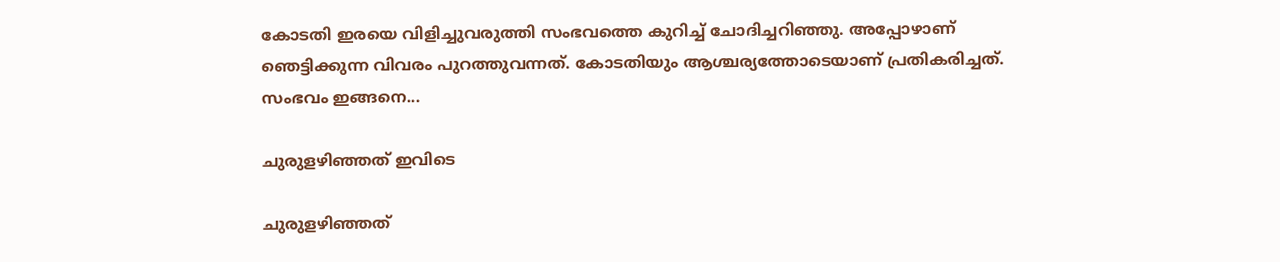കോടതി ഇരയെ വിളിച്ചുവരുത്തി സംഭവത്തെ കുറിച്ച് ചോദിച്ചറിഞ്ഞു. അപ്പോഴാണ് ഞെട്ടിക്കുന്ന വിവരം പുറത്തുവന്നത്. കോടതിയും ആശ്ചര്യത്തോടെയാണ് പ്രതികരിച്ചത്. സംഭവം ഇങ്ങനെ...

ചുരുളഴിഞ്ഞത് ഇവിടെ

ചുരുളഴിഞ്ഞത്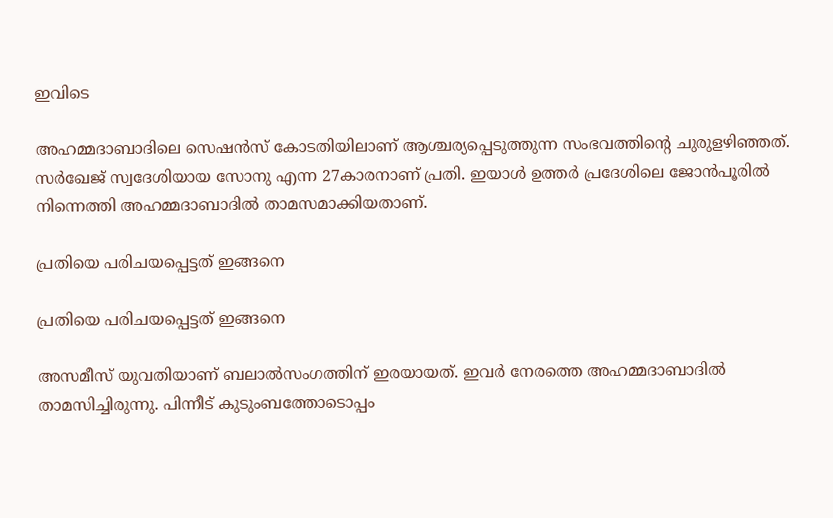ഇവിടെ

അഹമ്മദാബാദിലെ സെഷന്‍സ് കോടതിയിലാണ് ആശ്ചര്യപ്പെടുത്തുന്ന സംഭവത്തിന്റെ ചുരുളഴിഞ്ഞത്. സര്‍ഖേജ് സ്വദേശിയായ സോനു എന്ന 27കാരനാണ് പ്രതി. ഇയാള്‍ ഉത്തര്‍ പ്രദേശിലെ ജോന്‍പൂരില്‍ നിന്നെത്തി അഹമ്മദാബാദില്‍ താമസമാക്കിയതാണ്.

പ്രതിയെ പരിചയപ്പെട്ടത് ഇങ്ങനെ

പ്രതിയെ പരിചയപ്പെട്ടത് ഇങ്ങനെ

അസമീസ് യുവതിയാണ് ബലാല്‍സംഗത്തിന് ഇരയായത്. ഇവര്‍ നേരത്തെ അഹമ്മദാബാദില്‍ താമസിച്ചിരുന്നു. പിന്നീട് കുടുംബത്തോടൊപ്പം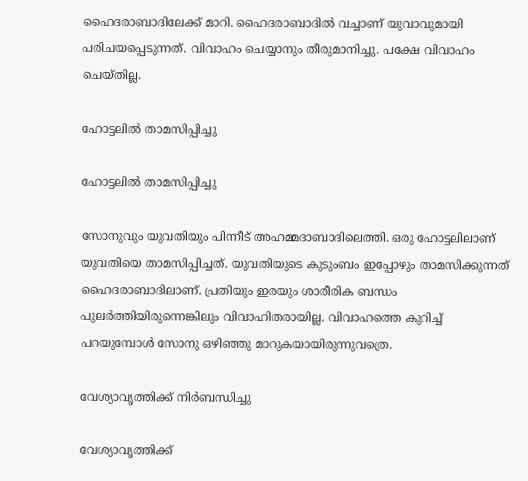ഹൈദരാബാദിലേക്ക് മാറി. ഹൈദരാബാദില്‍ വച്ചാണ് യുവാവുമായി പരിചയപ്പെടുന്നത്. വിവാഹം ചെയ്യാനും തീരുമാനിച്ചു. പക്ഷേ വിവാഹം ചെയ്തില്ല.

ഹോട്ടലില്‍ താമസിപ്പിച്ചു

ഹോട്ടലില്‍ താമസിപ്പിച്ചു

സോനുവും യുവതിയും പിന്നീട് അഹമ്മദാബാദിലെത്തി. ഒരു ഹോട്ടലിലാണ് യുവതിയെ താമസിപ്പിച്ചത്. യുവതിയുടെ കുടുംബം ഇപ്പോഴും താമസിക്കുന്നത് ഹൈദരാബാദിലാണ്. പ്രതിയും ഇരയും ശാരീരിക ബന്ധം പുലര്‍ത്തിയിരുന്നെങ്കിലും വിവാഹിതരായില്ല. വിവാഹത്തെ കുറിച്ച് പറയുമ്പോള്‍ സോനു ഒഴിഞ്ഞു മാറുകയായിരുന്നുവത്രെ.

വേശ്യാവൃത്തിക്ക് നിര്‍ബന്ധിച്ചു

വേശ്യാവൃത്തിക്ക്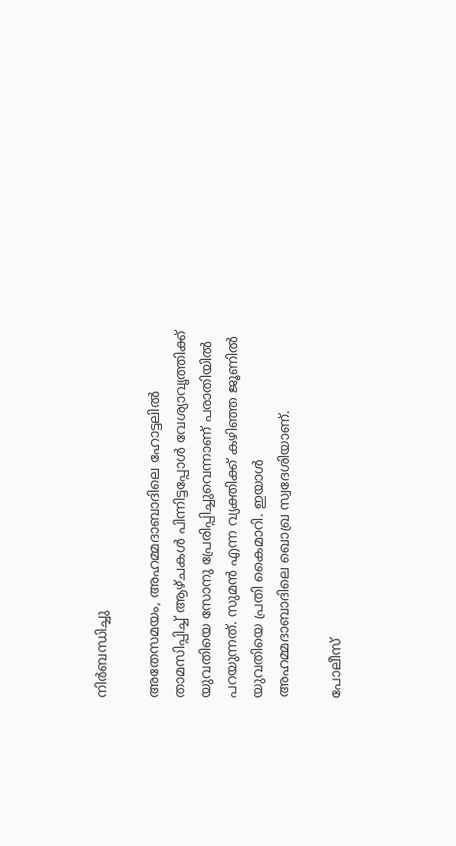നിര്‍ബന്ധിച്ചു

അതേസമയം, അഹമ്മദാബാദിലെ ഹോട്ടലില്‍ താമസിപ്പിച്ച് ആഴ്ചകള്‍ പിന്നിട്ടപ്പോള്‍ വേശ്യാവൃത്തിക്ക് യുവതിയെ സോനു പ്രേരിപ്പിച്ചുവെന്നാണ് പരാതിയില്‍ പറയുന്നത്. സുമന്‍ എന്ന വ്യക്തിക്ക് കഴിഞ്ഞ ജൂണില്‍ യുവതിയെ പ്രതി കൈമാറി. ഇയാള്‍ അഹമ്മദാബാദിലെ ഖൊഖ്ര സ്വദേശിയാണ്.

പോലീസ്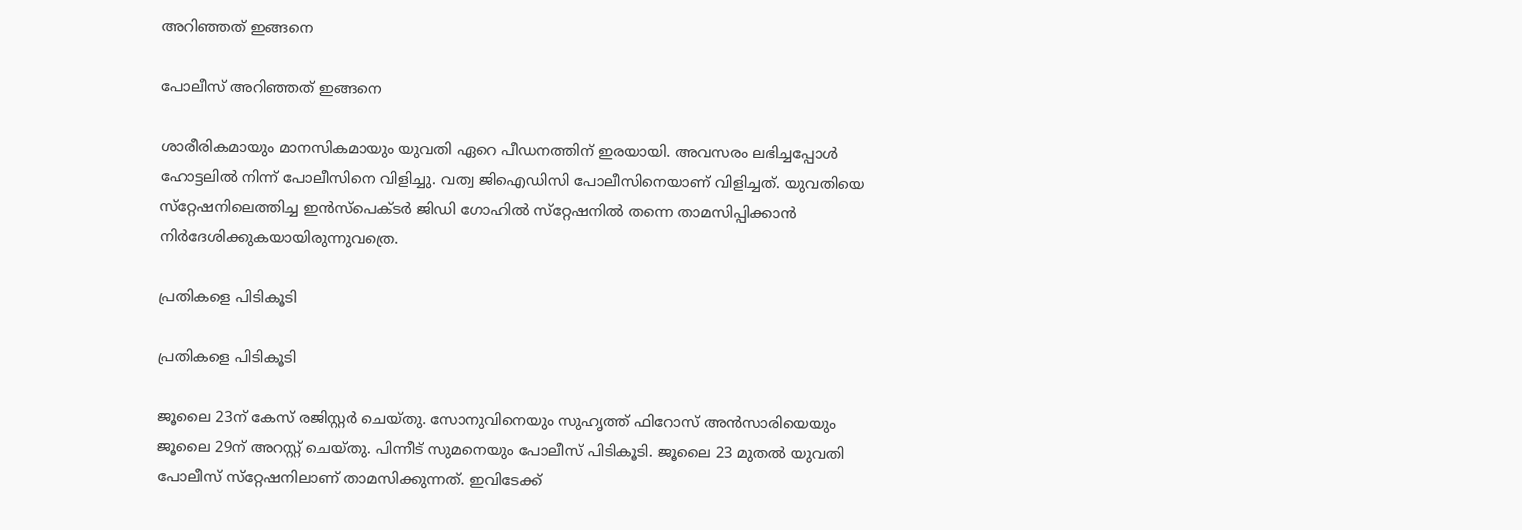അറിഞ്ഞത് ഇങ്ങനെ

പോലീസ് അറിഞ്ഞത് ഇങ്ങനെ

ശാരീരികമായും മാനസികമായും യുവതി ഏറെ പീഡനത്തിന് ഇരയായി. അവസരം ലഭിച്ചപ്പോള്‍ ഹോട്ടലില്‍ നിന്ന് പോലീസിനെ വിളിച്ചു. വത്വ ജിഐഡിസി പോലീസിനെയാണ് വിളിച്ചത്. യുവതിയെ സ്‌റ്റേഷനിലെത്തിച്ച ഇന്‍സ്‌പെക്ടര്‍ ജിഡി ഗോഹില്‍ സ്‌റ്റേഷനില്‍ തന്നെ താമസിപ്പിക്കാന്‍ നിര്‍ദേശിക്കുകയായിരുന്നുവത്രെ.

പ്രതികളെ പിടികൂടി

പ്രതികളെ പിടികൂടി

ജൂലൈ 23ന് കേസ് രജിസ്റ്റര്‍ ചെയ്തു. സോനുവിനെയും സുഹൃത്ത് ഫിറോസ് അന്‍സാരിയെയും ജൂലൈ 29ന് അറസ്റ്റ് ചെയ്തു. പിന്നീട് സുമനെയും പോലീസ് പിടികൂടി. ജൂലൈ 23 മുതല്‍ യുവതി പോലീസ് സ്‌റ്റേഷനിലാണ് താമസിക്കുന്നത്. ഇവിടേക്ക്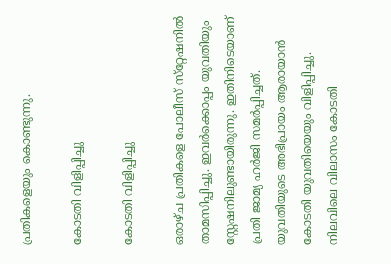പ്രതികളെയും കൊണ്ടുന്നു.

കോടതി വിളിപ്പിച്ചു

കോടതി വിളിപ്പിച്ചു

ഒരാഴ്ച പ്രതികളെ പോലീസ് സ്‌റ്റേഷനില്‍ താമസിപ്പിച്ചു. ഇവര്‍ക്കൊപ്പം യുവതിയും സ്റ്റേഷനിലുണ്ടായിരുന്നു. ഇതിനിടെയാണ് പ്രതി ജാമ്യ ഹര്‍ജി സമര്‍പ്പിച്ചത്. യുവതിയുടെ അഭിപ്രായം ആരായാന്‍ കോടതി യുവതിയെയും വിളിപ്പിച്ചു. നിലവിലെ വിലാസം കോടതി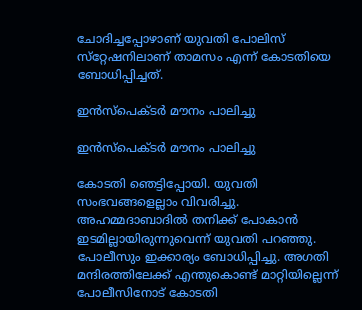ചോദിച്ചപ്പോഴാണ് യുവതി പോലിസ് സ്‌റ്റേഷനിലാണ് താമസം എന്ന് കോടതിയെ ബോധിപ്പിച്ചത്.

ഇന്‍സ്‌പെക്ടര്‍ മൗനം പാലിച്ചു

ഇന്‍സ്‌പെക്ടര്‍ മൗനം പാലിച്ചു

കോടതി ഞെട്ടിപ്പോയി. യുവതി സംഭവങ്ങളെല്ലാം വിവരിച്ചു. അഹമ്മദാബാദില്‍ തനിക്ക് പോകാന്‍ ഇടമില്ലായിരുന്നുവെന്ന് യുവതി പറഞ്ഞു. പോലീസും ഇക്കാര്യം ബോധിപ്പിച്ചു. അഗതി മന്ദിരത്തിലേക്ക് എന്തുകൊണ്ട് മാറ്റിയില്ലെന്ന് പോലീസിനോട് കോടതി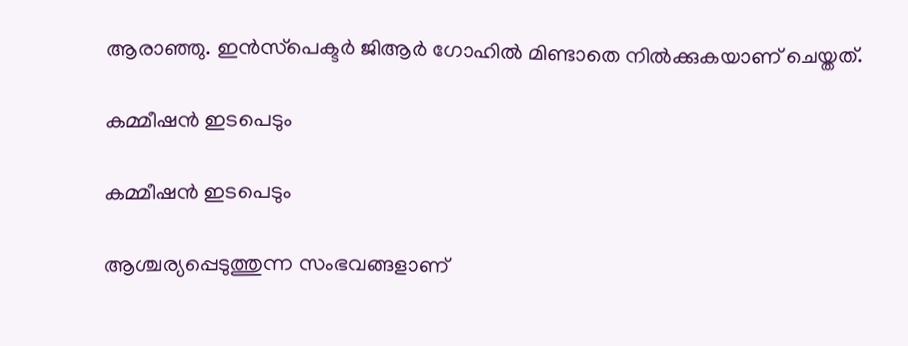ആരാഞ്ഞു. ഇന്‍സ്‌പെക്ടര്‍ ജിആര്‍ ഗോഹില്‍ മിണ്ടാതെ നില്‍ക്കുകയാണ് ചെയ്തത്.

കമ്മീഷന്‍ ഇടപെടും

കമ്മീഷന്‍ ഇടപെടും

ആശ്ചര്യപ്പെടുത്തുന്ന സംഭവങ്ങളാണ്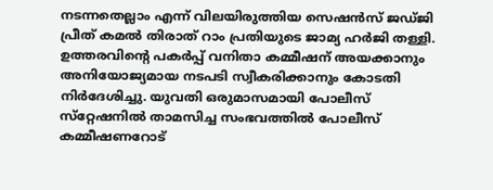നടന്നതെല്ലാം എന്ന് വിലയിരുത്തിയ സെഷന്‍സ് ജഡ്ജി പ്രീത് കമല്‍ തിരാത് റാം പ്രതിയുടെ ജാമ്യ ഹര്‍ജി തള്ളി. ഉത്തരവിന്റെ പകര്‍പ്പ് വനിതാ കമ്മീഷന് അയക്കാനും അനിയോജ്യമായ നടപടി സ്വീകരിക്കാനും കോടതി നിര്‍ദേശിച്ചു. യുവതി ഒരുമാസമായി പോലീസ് സ്‌റ്റേഷനില്‍ താമസിച്ച സംഭവത്തില്‍ പോലീസ് കമ്മീഷണറോട്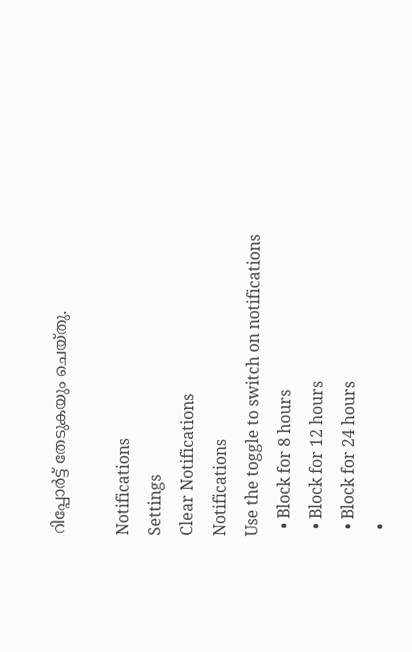റിപ്പോര്‍ട്ട് തേടുകയും ചെയ്തു.

Notifications
Settings
Clear Notifications
Notifications
Use the toggle to switch on notifications
  • Block for 8 hours
  • Block for 12 hours
  • Block for 24 hours
  •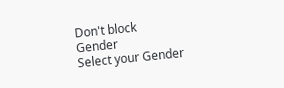Don't block
Gender
Select your Gender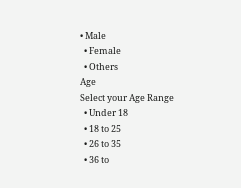• Male
  • Female
  • Others
Age
Select your Age Range
  • Under 18
  • 18 to 25
  • 26 to 35
  • 36 to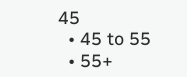45
  • 45 to 55
  • 55+